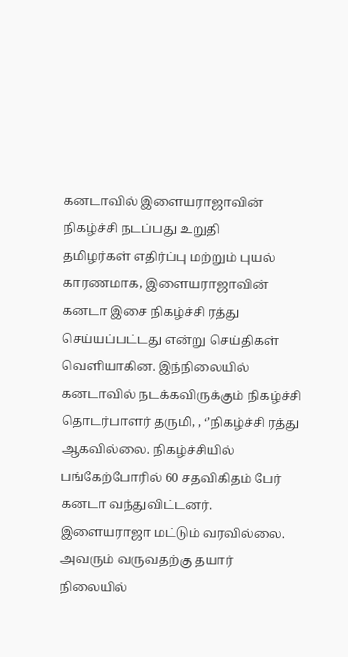கனடாவில் இளையராஜாவின் நிகழ்ச்சி நடப்பது உறுதி
தமிழர்கள் எதிர்ப்பு மற்றும் புயல் காரணமாக, இளையராஜாவின் கனடா இசை நிகழ்ச்சி ரத்து செய்யப்பட்டது என்று செய்திகள் வெளியாகின. இந்நிலையில் கனடாவில் நடக்கவிருக்கும் நிகழ்ச்சி தொடர்பாளர் தருமி, , ‘’நிகழ்ச்சி ரத்து ஆகவில்லை. நிகழ்ச்சியில் பங்கேற்போரில் 60 சதவிகிதம் பேர் கனடா வந்துவிட்டனர். இளையராஜா மட்டும் வரவில்லை. அவரும் வருவதற்கு தயார் நிலையில்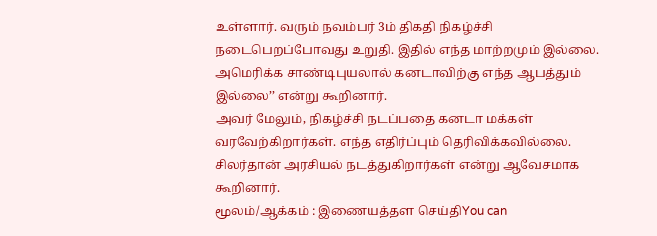உள்ளார். வரும் நவம்பர் 3ம் திகதி நிகழ்ச்சி நடைபெறப்போவது உறுதி. இதில் எந்த மாற்றமும் இல்லை. அமெரிக்க சாண்டிபுயலால் கனடாவிற்கு எந்த ஆபத்தும் இல்லை’’ என்று கூறினார்.
அவர் மேலும், நிகழ்ச்சி நடப்பதை கனடா மக்கள் வரவேற்கிறார்கள். எந்த எதிர்ப்பும் தெரிவிக்கவில்லை. சிலர்தான் அரசியல் நடத்துகிறார்கள் என்று ஆவேசமாக கூறினார்.
மூலம்/ஆக்கம் : இணையத்தள செய்திYou can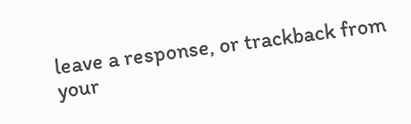leave a response, or trackback from your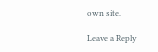own site.

Leave a Reply